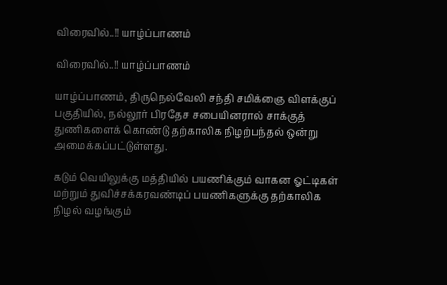விரைவில்..!! யாழ்ப்பாணம்

விரைவில்..!! யாழ்ப்பாணம்

யாழ்ப்பாணம், திருநெல்வேலி சந்தி சமிக்ஞை விளக்குப் பகுதியில், நல்லூர் பிரதேச சபையினரால் சாக்குத் துணிகளைக் கொண்டு தற்காலிக நிழற்பந்தல் ஒன்று அமைக்கப்பட்டுள்ளது.

கடும் வெயிலுக்கு மத்தியில் பயணிக்கும் வாகன ஓட்டிகள் மற்றும் துவிச்சக்கரவண்டிப் பயணிகளுக்கு தற்காலிக நிழல் வழங்கும்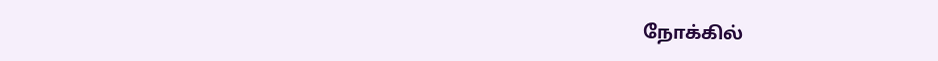நோக்கில்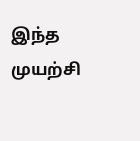இந்த முயற்சி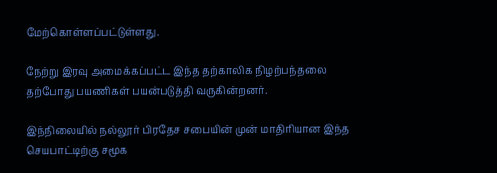மேற்கொள்ளப்பட்டுள்ளது.

நேற்று இரவு அமைக்கப்பட்ட இந்த தற்காலிக நிழற்பந்தலை தற்போது பயணிகள் பயன்படுத்தி வருகின்றனர்.

இந்நிலையில் நல்லூர் பிரதேச சபையின் முன் மாதிரியான இந்த செயபாட்டிற்கு சமூக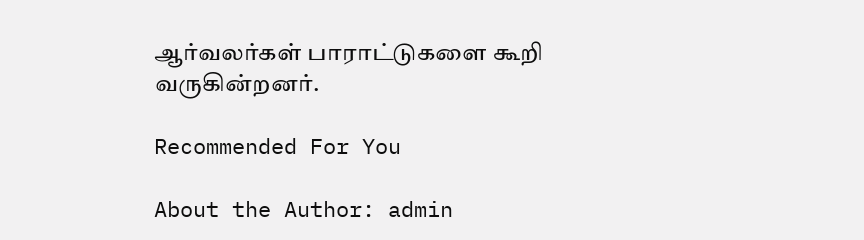ஆர்வலர்கள் பாராட்டுகளை கூறி வருகின்றனர்.

Recommended For You

About the Author: admin